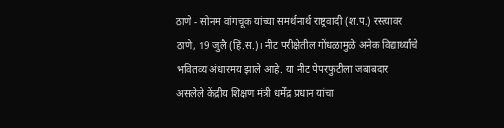ठाणे - सोनम वांगचूक यांच्या समर्थनार्थ राष्ट्रवादी (श.प.) रस्त्यावर
ठाणे, 19 जुलै (हिं.स.)। नीट परीक्षेतील गोंधळामुळे अनेक विद्यार्थ्यांचे भवितव्य अंधारमय झाले आहे. या नीट पेपरफुटीला जबाबदार असलेले केंद्रीय शिक्षण मंत्री धर्मेंद्र प्रधान यांचा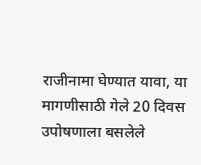राजीनामा घेण्यात यावा, या मागणीसाठी गेले 20 दिवस उपोषणाला बसलेले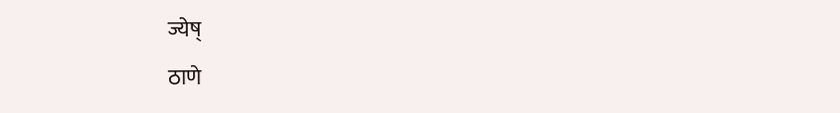ज्येष्
ठाणे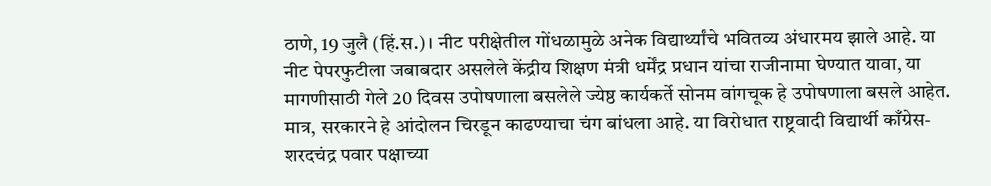ठाणे, 19 जुलै (हिं.स.)। नीट परीक्षेतील गोंधळामुळे अनेक विद्यार्थ्यांचे भवितव्य अंधारमय झाले आहे. या नीट पेपरफुटीला जबाबदार असलेले केंद्रीय शिक्षण मंत्री धर्मेंद्र प्रधान यांचा राजीनामा घेण्यात यावा, या मागणीसाठी गेले 20 दिवस उपोषणाला बसलेले ज्येष्ठ कार्यकर्ते सोनम वांगचूक हे उपोषणाला बसले आहेत. मात्र, सरकारने हे आंदोलन चिरडून काढण्याचा चंग बांधला आहे. या विरोधात राष्ट्रवादी विद्यार्थी काँग्रेस-शरदचंद्र पवार पक्षाच्या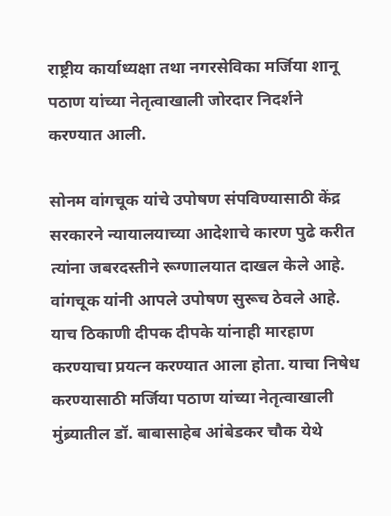राष्ट्रीय कार्याध्यक्षा तथा नगरसेविका मर्जिया शानू पठाण यांच्या नेतृत्वाखाली जोरदार निदर्शने करण्यात आली.

सोनम वांगचूक यांचे उपोषण संपविण्यासाठी केंद्र सरकारने न्यायालयाच्या आदेशाचे कारण पुढे करीत त्यांना जबरदस्तीने रूग्णालयात दाखल केले आहे. वांगचूक यांनी आपले उपोषण सुरूच ठेवले आहे. याच ठिकाणी दीपक दीपके यांनाही मारहाण करण्याचा प्रयत्न करण्यात आला होता. याचा निषेध करण्यासाठी मर्जिया पठाण यांच्या नेतृत्वाखाली मुंब्र्यातील डॉ. बाबासाहेब आंबेडकर चौक येथे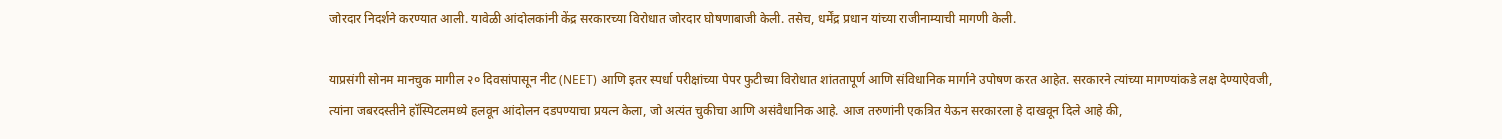जोरदार निदर्शने करण्यात आली. यावेळी आंदोलकांनी केंद्र सरकारच्या विरोधात जोरदार घोषणाबाजी केली. तसेच, धर्मेंद्र प्रधान यांच्या राजीनाम्याची मागणी केली.

याप्रसंगी सोनम मानचुक मागील २० दिवसांपासून नीट (NEET) आणि इतर स्पर्धा परीक्षांच्या पेपर फुटीच्या विरोधात शांततापूर्ण आणि संविधानिक मार्गाने उपोषण करत आहेत. सरकारने त्यांच्या मागण्यांकडे लक्ष देण्याऐवजी, त्यांना जबरदस्तीने हॉस्पिटलमध्ये हलवून आंदोलन दडपण्याचा प्रयत्न केला, जो अत्यंत चुकीचा आणि असंवैधानिक आहे. आज तरुणांनी एकत्रित येऊन सरकारला हे दाखवून दिले आहे की,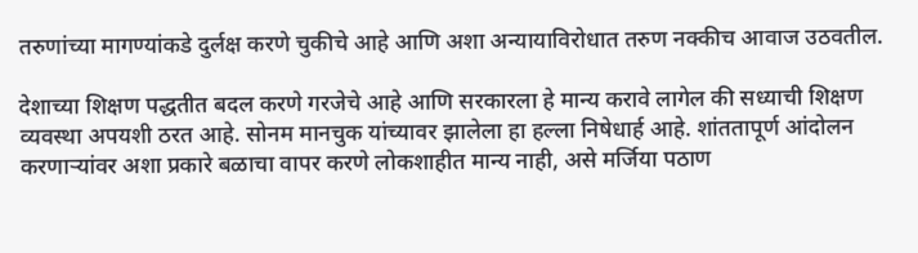तरुणांच्या मागण्यांकडे दुर्लक्ष करणे चुकीचे आहे आणि अशा अन्यायाविरोधात तरुण नक्कीच आवाज उठवतील.

देशाच्या शिक्षण पद्धतीत बदल करणे गरजेचे आहे आणि सरकारला हे मान्य करावे लागेल की सध्याची शिक्षण व्यवस्था अपयशी ठरत आहे. सोनम मानचुक यांच्यावर झालेला हा हल्ला निषेधार्ह आहे. शांततापूर्ण आंदोलन करणाऱ्यांवर अशा प्रकारे बळाचा वापर करणे लोकशाहीत मान्य नाही, असे मर्जिया पठाण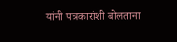यांनी पत्रकारांशी बोलताना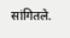सांगितले.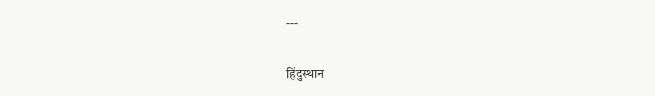---

हिंदुस्थान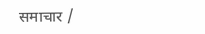समाचार /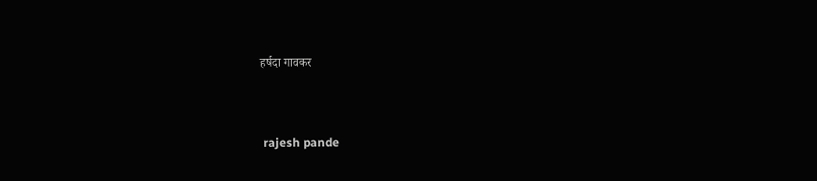हर्षदा गावकर


 rajesh pande